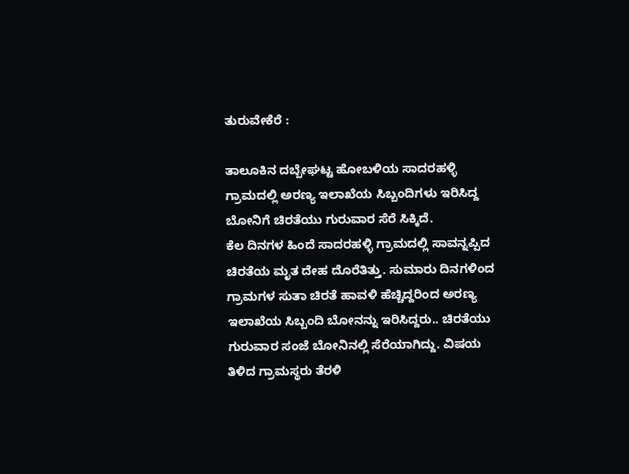ತುರುವೇಕೆರೆ :

ತಾಲೂಕಿನ ದಬ್ಬೇಘಟ್ಟ ಹೋಬಳಿಯ ಸಾದರಹಳ್ಳಿ ಗ್ರಾಮದಲ್ಲಿ ಅರಣ್ಯ ಇಲಾಖೆಯ ಸಿಬ್ಬಂದಿಗಳು ಇರಿಸಿದ್ದ ಬೋನಿಗೆ ಚಿರತೆಯು ಗುರುವಾರ ಸೆರೆ ಸಿಕ್ಕಿದೆ.
ಕೆಲ ದಿನಗಳ ಹಿಂದೆ ಸಾದರಹಳ್ಳಿ ಗ್ರಾಮದಲ್ಲಿ ಸಾವನ್ನಪ್ಪಿದ ಚಿರತೆಯ ಮೃತ ದೇಹ ದೊರೆತಿತ್ತು. ಸುಮಾರು ದಿನಗಳಿಂದ ಗ್ರಾಮಗಳ ಸುತಾ ಚಿರತೆ ಹಾವಳಿ ಹೆಚ್ಚಿದ್ದರಿಂದ ಅರಣ್ಯ ಇಲಾಖೆಯ ಸಿಬ್ಬಂದಿ ಬೋನನ್ನು ಇರಿಸಿದ್ದರು.. ಚಿರತೆಯು ಗುರುವಾರ ಸಂಜೆ ಬೋನಿನಲ್ಲಿ ಸೆರೆಯಾಗಿದ್ದು. ವಿಷಯ ತಿಳಿದ ಗ್ರಾಮಸ್ಥರು ತೆರಳಿ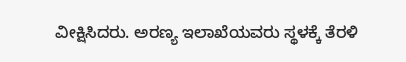ವೀಕ್ಷಿಸಿದರು. ಅರಣ್ಯ ಇಲಾಖೆಯವರು ಸ್ಥಳಕ್ಕೆ ತೆರಳಿ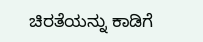ಚಿರತೆಯನ್ನು ಕಾಡಿಗೆ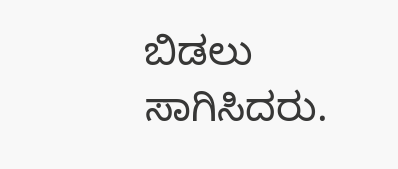ಬಿಡಲು ಸಾಗಿಸಿದರು.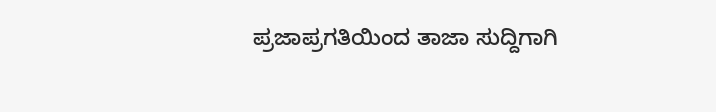ಪ್ರಜಾಪ್ರಗತಿಯಿಂದ ತಾಜಾ ಸುದ್ದಿಗಾಗಿ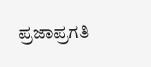ಪ್ರಜಾಪ್ರಗತಿ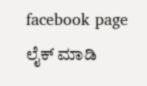facebook page ಲೈಕ್ ಮಾಡಿ